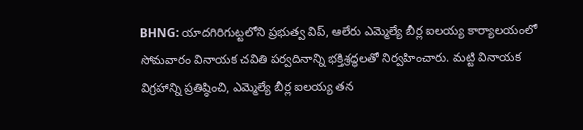BHNG: యాదగిరిగుట్టలోని ప్రభుత్వ విప్, ఆలేరు ఎమ్మెల్యే బీర్ల ఐలయ్య కార్యాలయంలో సోమవారం వినాయక చవితి పర్వదినాన్ని భక్తిశ్రద్ధలతో నిర్వహించారు. మట్టి వినాయక విగ్రహాన్ని ప్రతిష్ఠించి, ఎమ్మెల్యే బీర్ల ఐలయ్య తన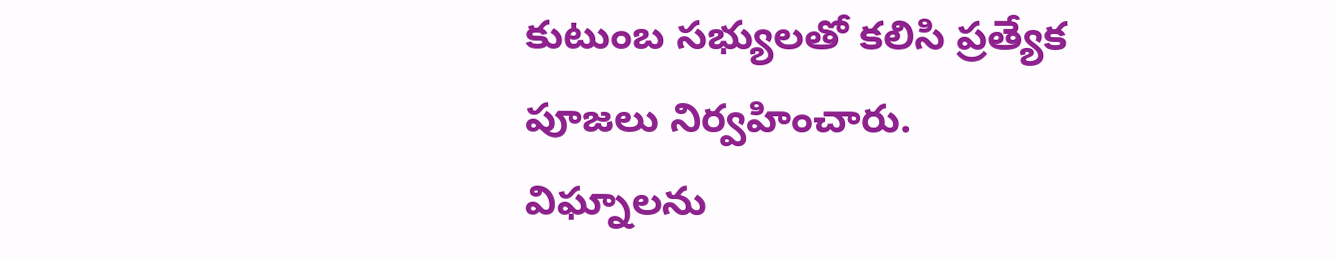కుటుంబ సభ్యులతో కలిసి ప్రత్యేక పూజలు నిర్వహించారు. విఘ్నాలను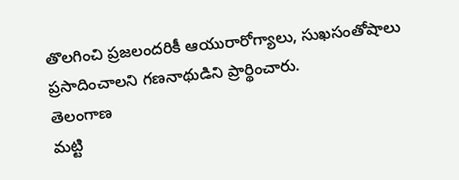తొలగించి ప్రజలందరికీ ఆయురారోగ్యాలు, సుఖసంతోషాలు ప్రసాదించాలని గణనాథుడిని ప్రార్థించారు.
తెలంగాణ
మట్టి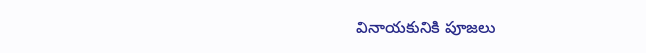వినాయకునికి పూజలు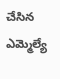చేసిన ఎమ్మెల్యే